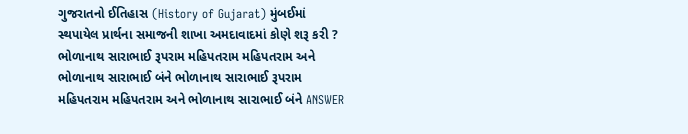ગુજરાતનો ઈતિહાસ (History of Gujarat) મુંબઈમાં સ્થપાયેલ પ્રાર્થના સમાજની શાખા અમદાવાદમાં કોણે શરૂ કરી ? ભોળાનાથ સારાભાઈ રૂપરામ મહિપતરામ મહિપતરામ અને ભોળાનાથ સારાભાઈ બંને ભોળાનાથ સારાભાઈ રૂપરામ મહિપતરામ મહિપતરામ અને ભોળાનાથ સારાભાઈ બંને ANSWER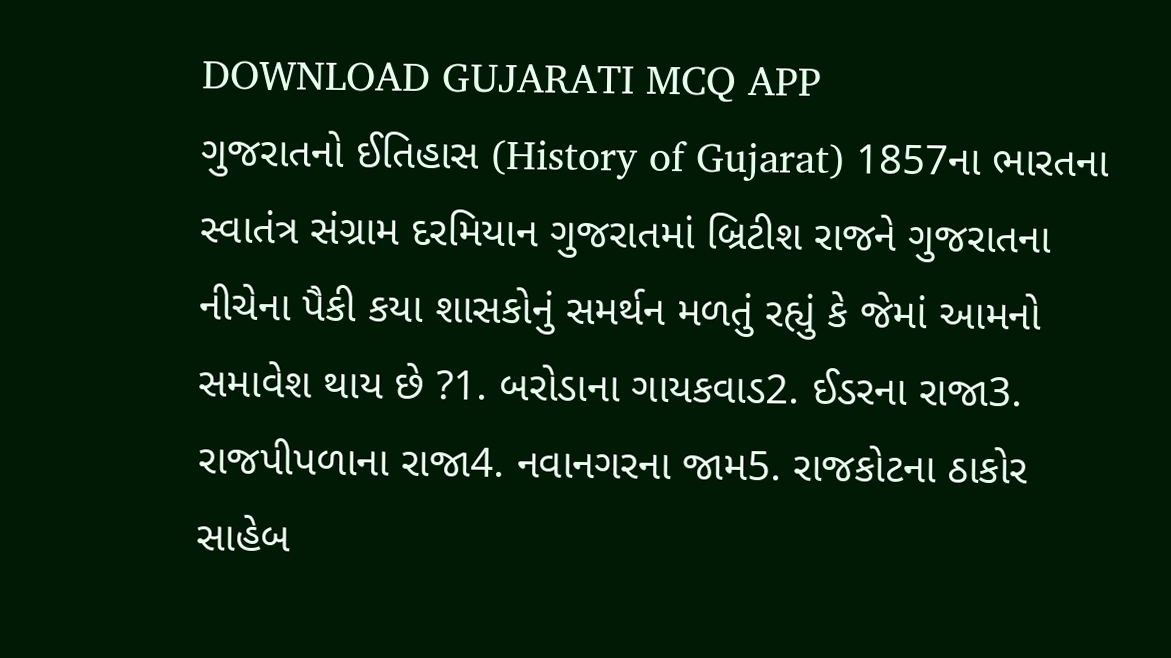DOWNLOAD GUJARATI MCQ APP
ગુજરાતનો ઈતિહાસ (History of Gujarat) 1857ના ભારતના સ્વાતંત્ર સંગ્રામ દરમિયાન ગુજરાતમાં બ્રિટીશ રાજને ગુજરાતના નીચેના પૈકી કયા શાસકોનું સમર્થન મળતું રહ્યું કે જેમાં આમનો સમાવેશ થાય છે ?1. બરોડાના ગાયકવાડ2. ઈડરના રાજા3. રાજપીપળાના રાજા4. નવાનગરના જામ5. રાજકોટના ઠાકોર સાહેબ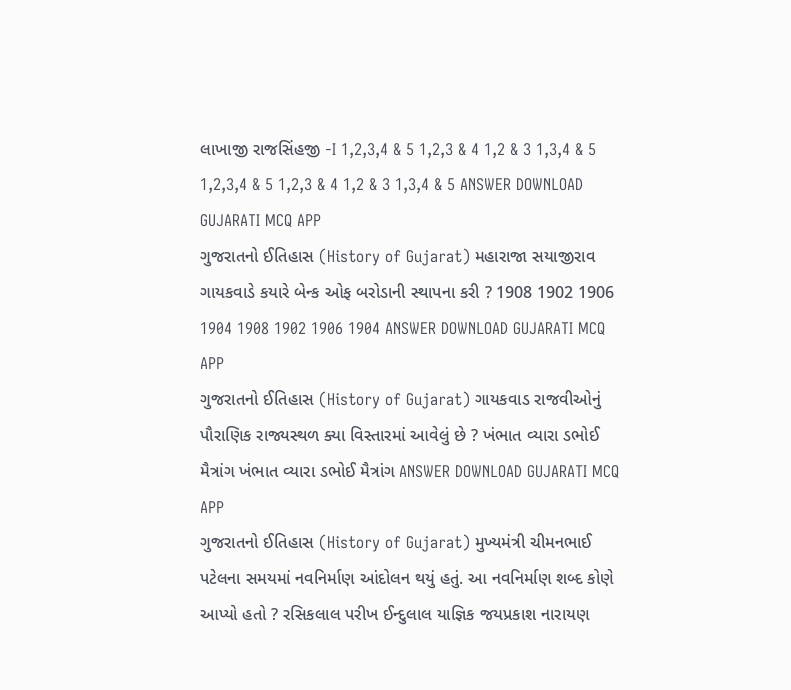લાખાજી રાજસિંહજી -I 1,2,3,4 & 5 1,2,3 & 4 1,2 & 3 1,3,4 & 5 1,2,3,4 & 5 1,2,3 & 4 1,2 & 3 1,3,4 & 5 ANSWER DOWNLOAD GUJARATI MCQ APP
ગુજરાતનો ઈતિહાસ (History of Gujarat) મહારાજા સયાજીરાવ ગાયકવાડે કયારે બેન્ક ઓફ બરોડાની સ્થાપના કરી ? 1908 1902 1906 1904 1908 1902 1906 1904 ANSWER DOWNLOAD GUJARATI MCQ APP
ગુજરાતનો ઈતિહાસ (History of Gujarat) ગાયકવાડ રાજવીઓનું પૌરાણિક રાજ્યસ્થળ ક્યા વિસ્તારમાં આવેલું છે ? ખંભાત વ્યારા ડભોઈ મૈત્રાંગ ખંભાત વ્યારા ડભોઈ મૈત્રાંગ ANSWER DOWNLOAD GUJARATI MCQ APP
ગુજરાતનો ઈતિહાસ (History of Gujarat) મુખ્યમંત્રી ચીમનભાઈ પટેલના સમયમાં નવનિર્માણ આંદોલન થયું હતું. આ નવનિર્માણ શબ્દ કોણે આપ્યો હતો ? રસિકલાલ પરીખ ઈન્દુલાલ યાજ્ઞિક જયપ્રકાશ નારાયણ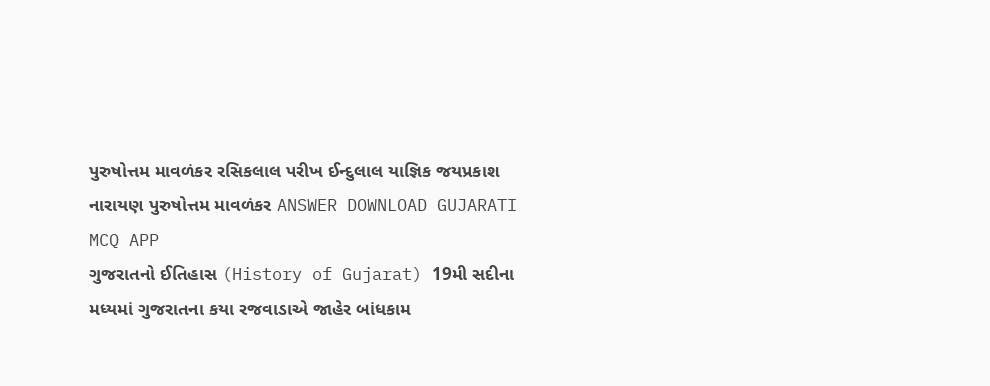પુરુષોત્તમ માવળંકર રસિકલાલ પરીખ ઈન્દુલાલ યાજ્ઞિક જયપ્રકાશ નારાયણ પુરુષોત્તમ માવળંકર ANSWER DOWNLOAD GUJARATI MCQ APP
ગુજરાતનો ઈતિહાસ (History of Gujarat) 19મી સદીના મધ્યમાં ગુજરાતના કયા રજવાડાએ જાહેર બાંધકામ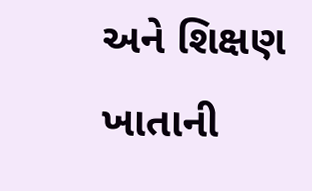અને શિક્ષણ ખાતાની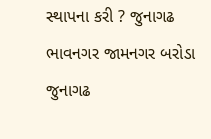સ્થાપના કરી ? જુનાગઢ ભાવનગર જામનગર બરોડા જુનાગઢ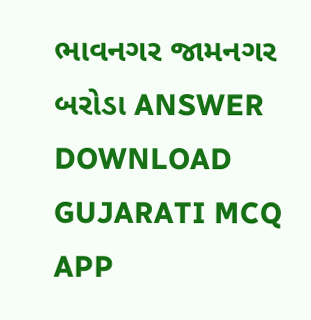ભાવનગર જામનગર બરોડા ANSWER DOWNLOAD GUJARATI MCQ APP